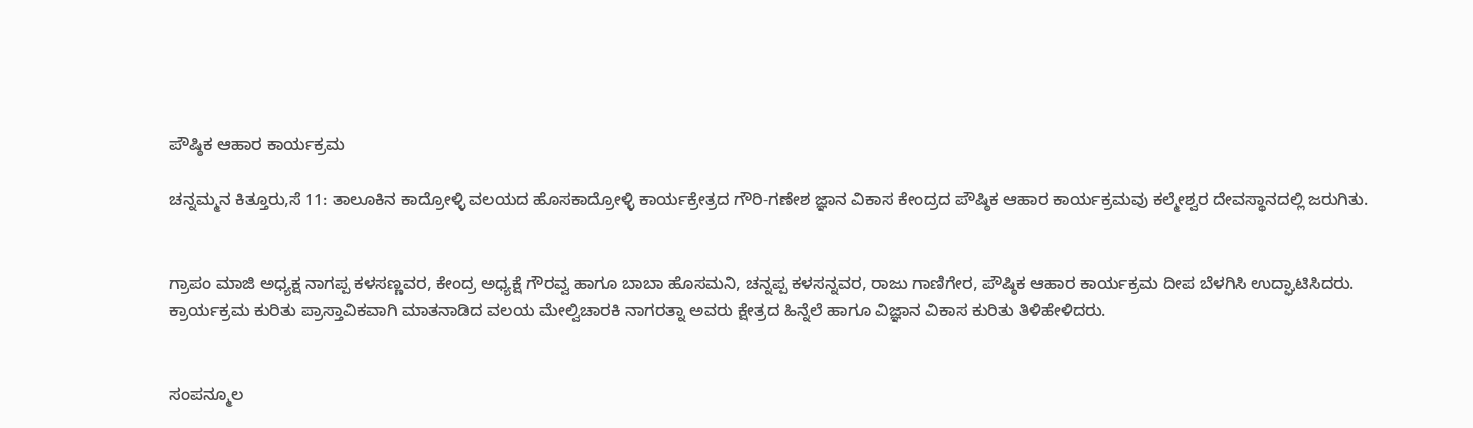ಪೌಷ್ಠಿಕ ಆಹಾರ ಕಾರ್ಯಕ್ರಮ

ಚನ್ನಮ್ಮನ ಕಿತ್ತೂರು,ಸೆ 11: ತಾಲೂಕಿನ ಕಾದ್ರೋಳ್ಳಿ ವಲಯದ ಹೊಸಕಾದ್ರೋಳ್ಳಿ ಕಾರ್ಯಕ್ರೇತ್ರದ ಗೌರಿ-ಗಣೇಶ ಜ್ಞಾನ ವಿಕಾಸ ಕೇಂದ್ರದ ಪೌಷ್ಠಿಕ ಆಹಾರ ಕಾರ್ಯಕ್ರಮವು ಕಲ್ಮೇಶ್ವರ ದೇವಸ್ಥಾನದಲ್ಲಿ ಜರುಗಿತು.


ಗ್ರಾಪಂ ಮಾಜಿ ಅಧ್ಯಕ್ಷ ನಾಗಪ್ಪ ಕಳಸಣ್ಣವರ, ಕೇಂದ್ರ ಅಧ್ಯಕ್ಷೆ ಗೌರವ್ವ ಹಾಗೂ ಬಾಬಾ ಹೊಸಮನಿ, ಚನ್ನಪ್ಪ ಕಳಸನ್ನವರ, ರಾಜು ಗಾಣಿಗೇರ, ಪೌಷ್ಠಿಕ ಆಹಾರ ಕಾರ್ಯಕ್ರಮ ದೀಪ ಬೆಳಗಿಸಿ ಉದ್ಘಾಟಿಸಿದರು.
ಕ್ರಾರ್ಯಕ್ರಮ ಕುರಿತು ಪ್ರಾಸ್ತಾವಿಕವಾಗಿ ಮಾತನಾಡಿದ ವಲಯ ಮೇಲ್ವಿಚಾರಕಿ ನಾಗರತ್ನಾ ಅವರು ಕ್ಷೇತ್ರದ ಹಿನ್ನೆಲೆ ಹಾಗೂ ವಿಜ್ಞಾನ ವಿಕಾಸ ಕುರಿತು ತಿಳಿಹೇಳಿದರು.


ಸಂಪನ್ಮೂಲ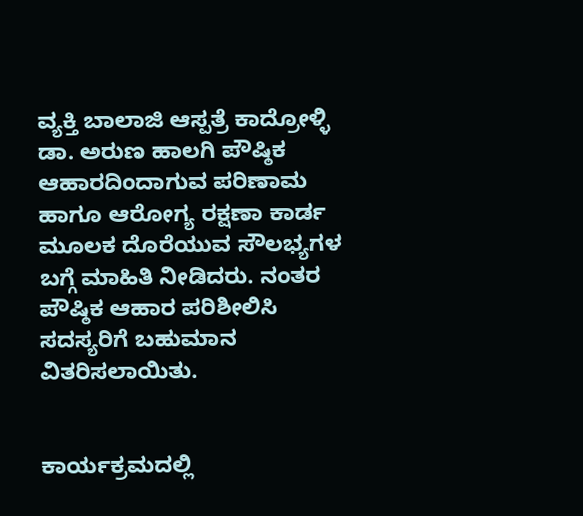ವ್ಯಕ್ತಿ ಬಾಲಾಜಿ ಆಸ್ಪತ್ರೆ ಕಾದ್ರೋಳ್ಳಿ ಡಾ. ಅರುಣ ಹಾಲಗಿ ಪೌಷ್ಠಿಕ ಆಹಾರದಿಂದಾಗುವ ಪರಿಣಾಮ ಹಾಗೂ ಆರೋಗ್ಯ ರಕ್ಷಣಾ ಕಾರ್ಡ ಮೂಲಕ ದೊರೆಯುವ ಸೌಲಭ್ಯಗಳ ಬಗ್ಗೆ ಮಾಹಿತಿ ನೀಡಿದರು. ನಂತರ ಪೌಷ್ಠಿಕ ಆಹಾರ ಪರಿಶೀಲಿಸಿ ಸದಸ್ಯರಿಗೆ ಬಹುಮಾನ ವಿತರಿಸಲಾಯಿತು.


ಕಾರ್ಯಕ್ರಮದಲ್ಲಿ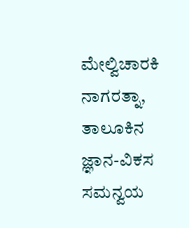ಮೇಲ್ವಿಚಾರಕಿ ನಾಗರತ್ನಾ, ತಾಲೂಕಿನ ಜ್ಞಾನ-ವಿಕಸ ಸಮನ್ವಯ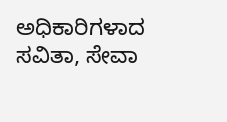ಅಧಿಕಾರಿಗಳಾದ ಸವಿತಾ, ಸೇವಾ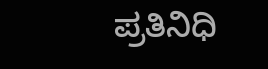ಪ್ರತಿನಿಧಿ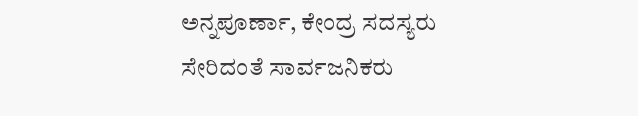ಅನ್ನಪೂರ್ಣಾ, ಕೇಂದ್ರ ಸದಸ್ಯರು ಸೇರಿದಂತೆ ಸಾರ್ವಜನಿಕರು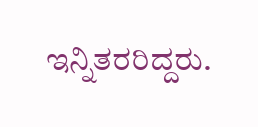ಇನ್ನಿತರರಿದ್ದರು.